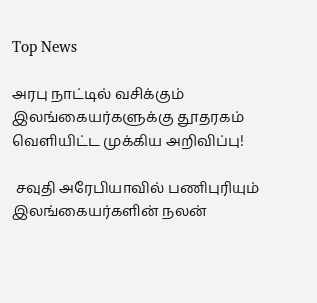Top News

அரபு நாட்டில் வசிக்கும் இலங்கையர்களுக்கு தூதரகம் வெளியிட்ட முக்கிய அறிவிப்பு!

 சவுதி அரேபியாவில் பணிபுரியும் இலங்கையர்களின் நலன்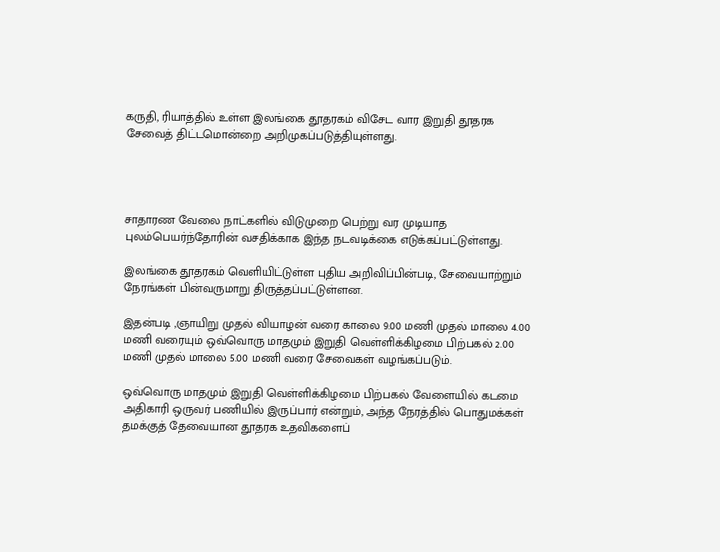கருதி, ரியாத்தில் உள்ள இலங்கை தூதரகம் விசேட வார இறுதி தூதரக சேவைத் திட்டமொன்றை அறிமுகப்படுத்தியுள்ளது.




சாதாரண வேலை நாட்களில் விடுமுறை பெற்று வர முடியாத புலம்பெயர்ந்தோரின் வசதிக்காக இந்த நடவடிக்கை எடுக்கப்பட்டுள்ளது.

இலங்கை தூதரகம் வெளியிட்டுள்ள புதிய அறிவிப்பின்படி, சேவையாற்றும் நேரங்கள் பின்வருமாறு திருத்தப்பட்டுள்ளன.

இதன்படி ,ஞாயிறு முதல் வியாழன் வரை காலை 9.00 மணி முதல் மாலை 4.00 மணி வரையும் ஒவ்வொரு மாதமும் இறுதி வெள்ளிக்கிழமை பிற்பகல் 2.00 மணி முதல் மாலை 5.00 மணி வரை சேவைகள் வழங்கப்படும்.

ஒவ்வொரு மாதமும் இறுதி வெள்ளிக்கிழமை பிற்பகல் வேளையில் கடமை அதிகாரி ஒருவர் பணியில் இருப்பார் என்றும், அந்த நேரத்தில் பொதுமக்கள் தமக்குத் தேவையான தூதரக உதவிகளைப்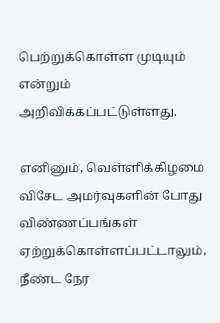பெற்றுக்கொள்ள முடியும் என்றும் அறிவிக்கப்பட்டுள்ளது.

எனினும், வெள்ளிக்கிழமை விசேட அமர்வுகளின் போது விண்ணப்பங்கள் ஏற்றுக்கொள்ளப்பட்டாலும், நீண்ட நேர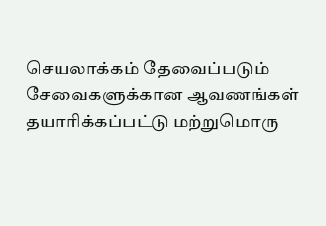செயலாக்கம் தேவைப்படும் சேவைகளுக்கான ஆவணங்கள் தயாரிக்கப்பட்டு மற்றுமொரு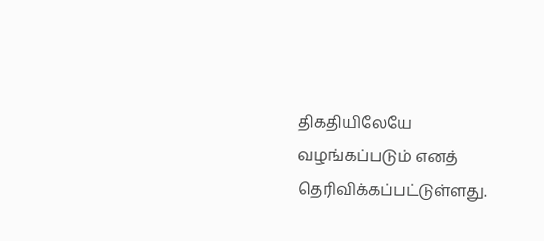திகதியிலேயே வழங்கப்படும் எனத் தெரிவிக்கப்பட்டுள்ளது.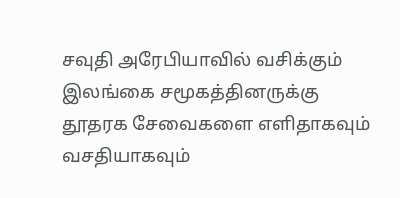சவுதி அரேபியாவில் வசிக்கும் இலங்கை சமூகத்தினருக்கு தூதரக சேவைகளை எளிதாகவும் வசதியாகவும்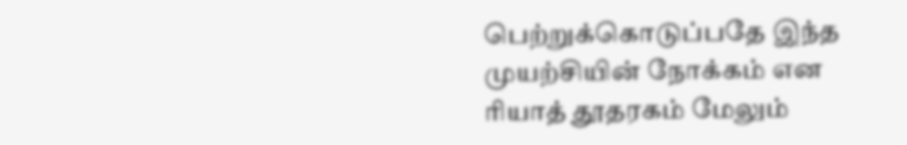பெற்றுக்கொடுப்பதே இந்த முயற்சியின் நோக்கம் என ரியாத் தூதரகம் மேலும்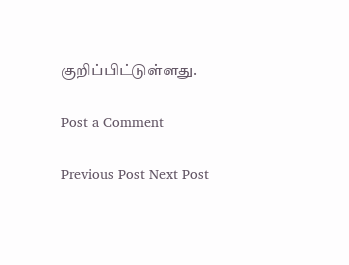குறிப்பிட்டுள்ளது.

Post a Comment

Previous Post Next Post